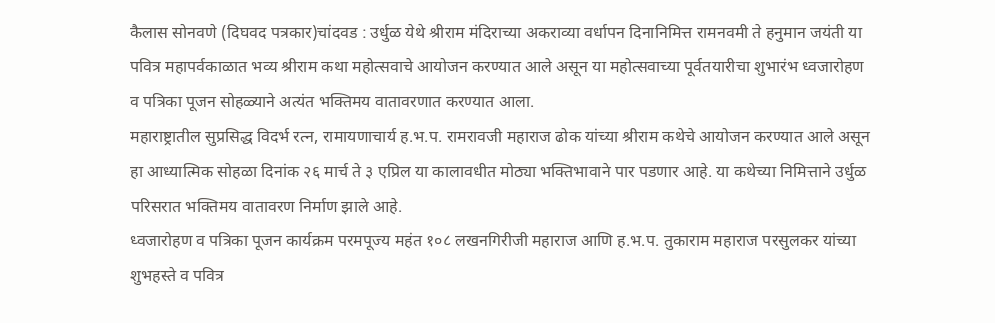कैलास सोनवणे (दिघवद पत्रकार)चांदवड : उर्धुळ येथे श्रीराम मंदिराच्या अकराव्या वर्धापन दिनानिमित्त रामनवमी ते हनुमान जयंती या पवित्र महापर्वकाळात भव्य श्रीराम कथा महोत्सवाचे आयोजन करण्यात आले असून या महोत्सवाच्या पूर्वतयारीचा शुभारंभ ध्वजारोहण व पत्रिका पूजन सोहळ्याने अत्यंत भक्तिमय वातावरणात करण्यात आला.
महाराष्ट्रातील सुप्रसिद्ध विदर्भ रत्न, रामायणाचार्य ह.भ.प. रामरावजी महाराज ढोक यांच्या श्रीराम कथेचे आयोजन करण्यात आले असून हा आध्यात्मिक सोहळा दिनांक २६ मार्च ते ३ एप्रिल या कालावधीत मोठ्या भक्तिभावाने पार पडणार आहे. या कथेच्या निमित्ताने उर्धुळ परिसरात भक्तिमय वातावरण निर्माण झाले आहे.
ध्वजारोहण व पत्रिका पूजन कार्यक्रम परमपूज्य महंत १०८ लखनगिरीजी महाराज आणि ह.भ.प. तुकाराम महाराज परसुलकर यांच्या शुभहस्ते व पवित्र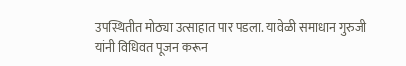उपस्थितीत मोठ्या उत्साहात पार पडला. यावेळी समाधान गुरुजी यांनी विधिवत पूजन करून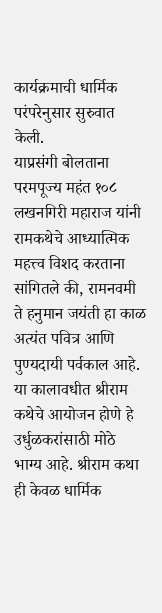कार्यक्रमाची धार्मिक परंपरेनुसार सुरुवात केली.
याप्रसंगी बोलताना परमपूज्य महंत १०८ लखनगिरी महाराज यांनी रामकथेचे आध्यात्मिक महत्त्व विशद करताना सांगितले की, रामनवमी ते हनुमान जयंती हा काळ अत्यंत पवित्र आणि पुण्यदायी पर्वकाल आहे. या कालावधीत श्रीराम कथेचे आयोजन होणे हे उर्धुळकरांसाठी मोठे भाग्य आहे. श्रीराम कथा ही केवळ धार्मिक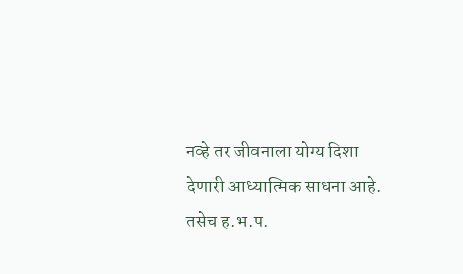नव्हे तर जीवनाला योग्य दिशा देणारी आध्यात्मिक साधना आहे.
तसेच ह.भ.प.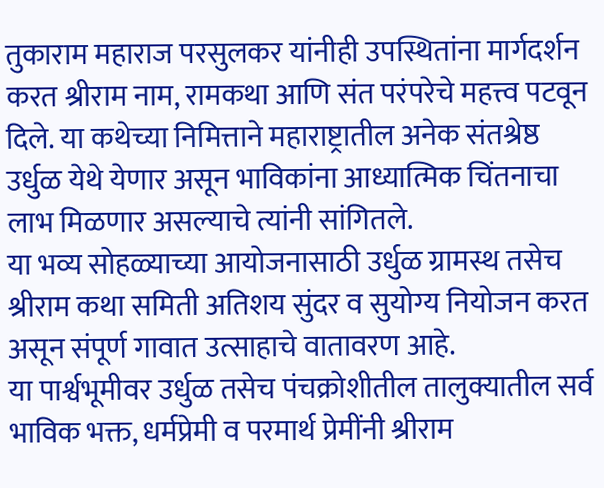तुकाराम महाराज परसुलकर यांनीही उपस्थितांना मार्गदर्शन करत श्रीराम नाम, रामकथा आणि संत परंपरेचे महत्त्व पटवून दिले. या कथेच्या निमित्ताने महाराष्ट्रातील अनेक संतश्रेष्ठ उर्धुळ येथे येणार असून भाविकांना आध्यात्मिक चिंतनाचा लाभ मिळणार असल्याचे त्यांनी सांगितले.
या भव्य सोहळ्याच्या आयोजनासाठी उर्धुळ ग्रामस्थ तसेच श्रीराम कथा समिती अतिशय सुंदर व सुयोग्य नियोजन करत असून संपूर्ण गावात उत्साहाचे वातावरण आहे.
या पार्श्वभूमीवर उर्धुळ तसेच पंचक्रोशीतील तालुक्यातील सर्व भाविक भक्त, धर्मप्रेमी व परमार्थ प्रेमींनी श्रीराम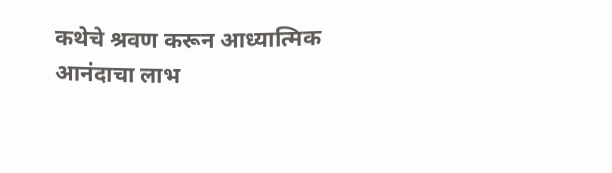कथेचे श्रवण करून आध्यात्मिक आनंदाचा लाभ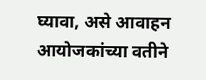घ्यावा, असे आवाहन आयोजकांच्या वतीने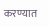करण्यात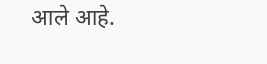आले आहे.